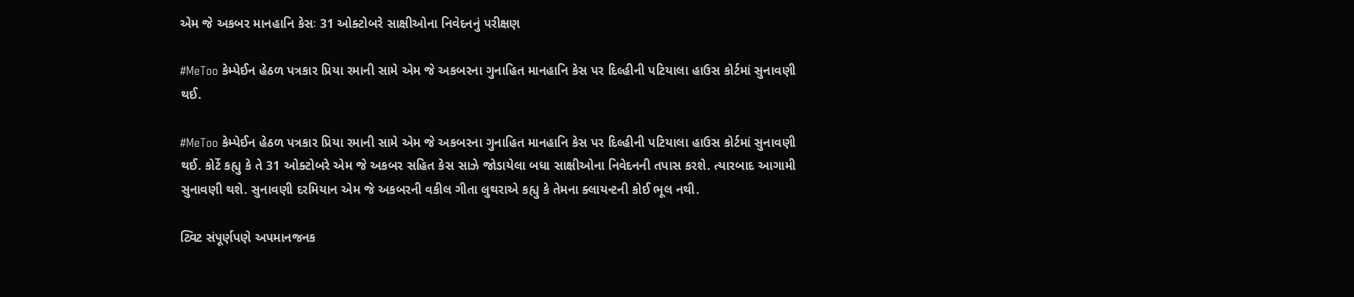એમ જે અકબર માનહાનિ કેસઃ 31 ઓક્ટોબરે સાક્ષીઓના નિવેદનનું પરીક્ષણ

#MeToo કેમ્પેઈન હેઠળ પત્રકાર પ્રિયા રમાની સામે એમ જે અકબરના ગુનાહિત માનહાનિ કેસ પર દિલ્હીની પટિયાલા હાઉસ કોર્ટમાં સુનાવણી થઈ.

#MeToo કેમ્પેઈન હેઠળ પત્રકાર પ્રિયા રમાની સામે એમ જે અકબરના ગુનાહિત માનહાનિ કેસ પર દિલ્હીની પટિયાલા હાઉસ કોર્ટમાં સુનાવણી થઈ. કોર્ટે કહ્યુ કે તે 31 ઓક્ટોબરે એમ જે અકબર સહિત કેસ સાઝે જોડાયેલા બધા સાક્ષીઓના નિવેદનની તપાસ કરશે. ત્યારબાદ આગામી સુનાવણી થશે. સુનાવણી દરમિયાન એમ જે અકબરની વકીલ ગીતા લુથરાએ કહ્યુ કે તેમના ક્લાયન્ટની કોઈ ભૂલ નથી.

ટ્વિટ સંપૂર્ણપણે અપમાનજનક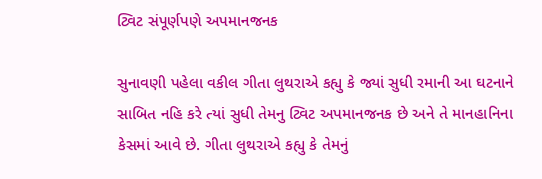ટ્વિટ સંપૂર્ણપણે અપમાનજનક

સુનાવણી પહેલા વકીલ ગીતા લુથરાએ કહ્યુ કે જ્યાં સુધી રમાની આ ઘટનાને સાબિત નહિ કરે ત્યાં સુધી તેમનુ ટ્વિટ અપમાનજનક છે અને તે માનહાનિના કેસમાં આવે છે. ગીતા લુથરાએ કહ્યુ કે તેમનું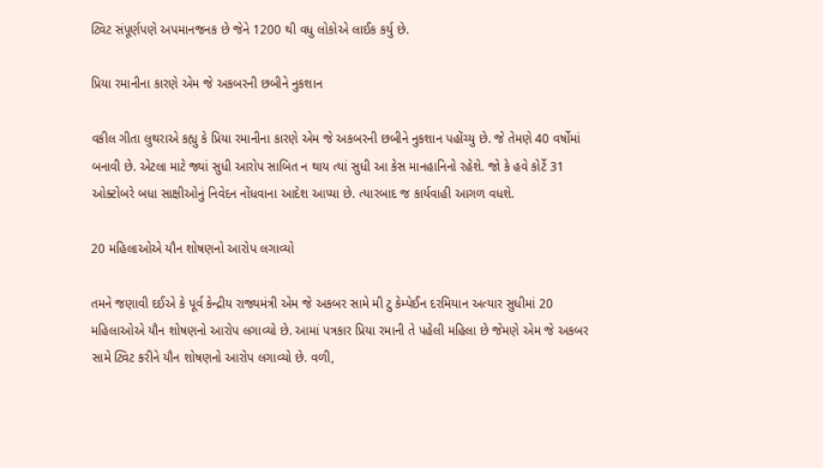ટ્વિટ સંપૂર્ણપણે અપમાનજનક છે જેને 1200 થી વધુ લોકોએ લાઈક કર્યુ છે.

પ્રિયા રમાનીના કારણે એમ જે અકબરની છબીને નુકશાન

વકીલ ગીતા લુથરાએ કહ્યુ કે પ્રિયા રમાનીના કારણે એમ જે અકબરની છબીને નુકશાન પહોંચ્યુ છે. જે તેમણે 40 વર્ષોમાં બનાવી છે. એટલા માટે જ્યાં સુધી આરોપ સાબિત ન થાય ત્યાં સુધી આ કેસ માનહાનિનો રહેશે. જો કે હવે કોર્ટે 31 ઓક્ટોબરે બધા સાક્ષીઓનું નિવેદન નોંધવાના આદેશ આપ્યા છે. ત્યારબાદ જ કાર્યવાહી આગળ વધશે.

20 મહિલાઓએ યૌન શોષણનો આરોપ લગાવ્યો

તમને જણાવી દઈએ કે પૂર્વ કેન્દ્રીય રાજ્યમંત્રી એમ જે અકબર સામે મી ટુ કેમ્પેઈન દરમિયાન અત્યાર સુધીમાં 20 મહિલાઓએ યૌન શોષણનો આરોપ લગાવ્યો છે. આમાં પત્રકાર પ્રિયા રમાની તે પહેલી મહિલા છે જેમણે એમ જે અકબર સામે ટ્વિટ કરીને યૌન શોષણનો આરોપ લગાવ્યો છે. વળી,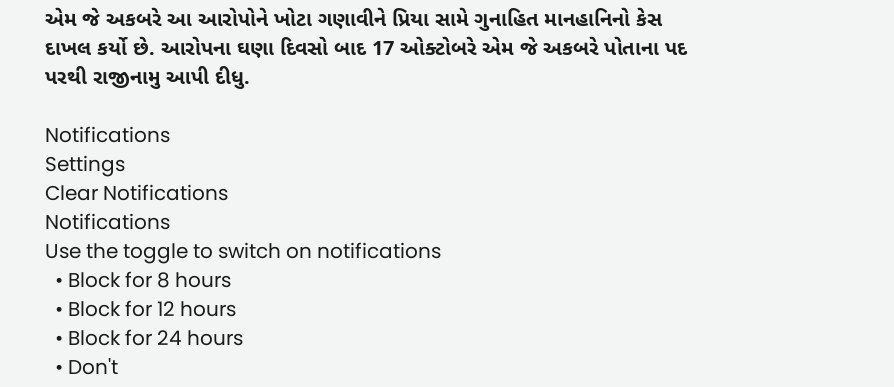એમ જે અકબરે આ આરોપોને ખોટા ગણાવીને પ્રિયા સામે ગુનાહિત માનહાનિનો કેસ દાખલ કર્યો છે. આરોપના ઘણા દિવસો બાદ 17 ઓક્ટોબરે એમ જે અકબરે પોતાના પદ પરથી રાજીનામુ આપી દીધુ.

Notifications
Settings
Clear Notifications
Notifications
Use the toggle to switch on notifications
  • Block for 8 hours
  • Block for 12 hours
  • Block for 24 hours
  • Don't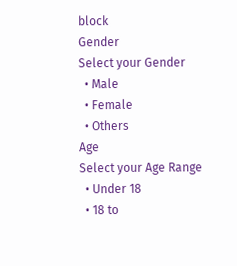block
Gender
Select your Gender
  • Male
  • Female
  • Others
Age
Select your Age Range
  • Under 18
  • 18 to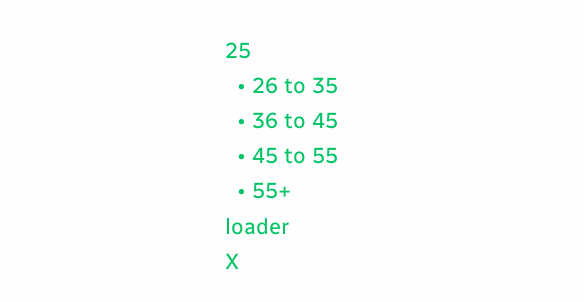25
  • 26 to 35
  • 36 to 45
  • 45 to 55
  • 55+
loader
X